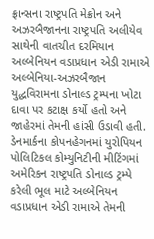ફ્રાન્સના રાષ્ટ્રપતિ મેક્રોન અને અઝરબૈજાનના રાષ્ટ્રપતિ અલીયેવ સાથેની વાતચીત દરમિયાન અલ્બેનિયન વડાપ્રધાન એડી રામાએ અલ્બેનિયા-અઝરબૈજાન યુદ્ધવિરામના ડોનાલ્ડ ટ્રમ્પના ખોટા દાવા પર કટાક્ષ કર્યો હતો અને જાહેરમાં તેમની હાંસી ઉડાવી હતી.
ડેનમાર્કના કોપનહેગનમાં યુરોપિયન પોલિટિકલ કોમ્યુનિટીની મીટિંગમાં અમેરિકન રાષ્ટ્રપતિ ડોનાલ્ડ ટ્રમ્પે કરેલી ભૂલ માટે અલ્બેનિયન વડાપ્રધાન એડી રામાએ તેમની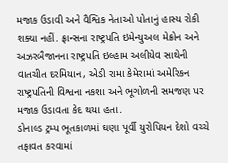મજાક ઉડાવી અને વૈશ્વિક નેતાઓ પોતાનું હાસ્ય રોકી શક્યા નહીં. ફ્રાન્સના રાષ્ટ્રપતિ ઇમેન્યુઅલ મેક્રોન અને અઝરબૈજાનના રાષ્ટ્રપતિ ઇલ્હામ અલીયેવ સાથેની વાતચીત દરમિયાન, એડી રામા કેમેરામાં અમેરિકન રાષ્ટ્રપતિની વિશ્વના નકશા અને ભૂગોળની સમજણ પર મજાક ઉડાવતા કેદ થયા હતા.
ડોનાલ્ડ ટ્રમ્પ ભૂતકાળમાં ઘણા પૂર્વી યુરોપિયન દેશો વચ્ચે તફાવત કરવામાં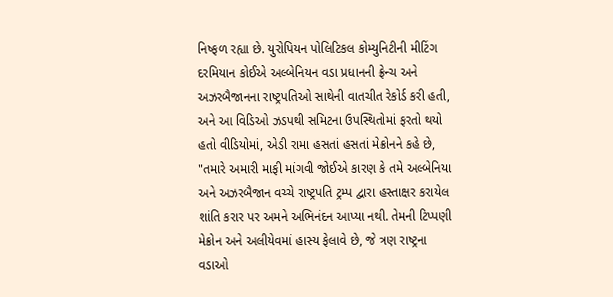નિષ્ફળ રહ્યા છે. યુરોપિયન પોલિટિકલ કોમ્યુનિટીની મીટિંગ દરમિયાન કોઈએ અલ્બેનિયન વડા પ્રધાનની ફ્રેન્ચ અને અઝરબૈજાનના રાષ્ટ્રપતિઓ સાથેની વાતચીત રેકોર્ડ કરી હતી, અને આ વિડિઓ ઝડપથી સમિટના ઉપસ્થિતોમાં ફરતો થયો હતો વીડિયોમાં, એડી રામા હસતાં હસતાં મેક્રોનને કહે છે, "તમારે અમારી માફી માંગવી જોઈએ કારણ કે તમે અલ્બેનિયા અને અઝરબૈજાન વચ્ચે રાષ્ટ્રપતિ ટ્રમ્પ દ્વારા હસ્તાક્ષર કરાયેલ શાંતિ કરાર પર અમને અભિનંદન આપ્યા નથી. તેમની ટિપ્પણી મેક્રોન અને અલીયેવમાં હાસ્ય ફેલાવે છે, જે ત્રણ રાષ્ટ્રના વડાઓ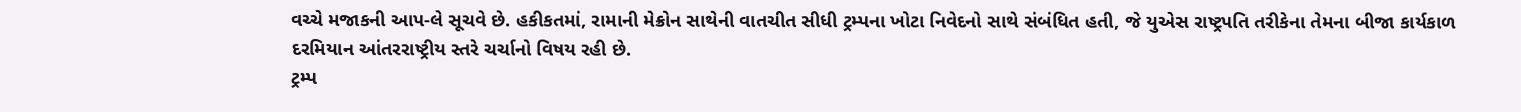વચ્ચે મજાકની આપ-લે સૂચવે છે. હકીકતમાં, રામાની મેક્રોન સાથેની વાતચીત સીધી ટ્રમ્પના ખોટા નિવેદનો સાથે સંબંધિત હતી, જે યુએસ રાષ્ટ્રપતિ તરીકેના તેમના બીજા કાર્યકાળ દરમિયાન આંતરરાષ્ટ્રીય સ્તરે ચર્ચાનો વિષય રહી છે.
ટ્રમ્પ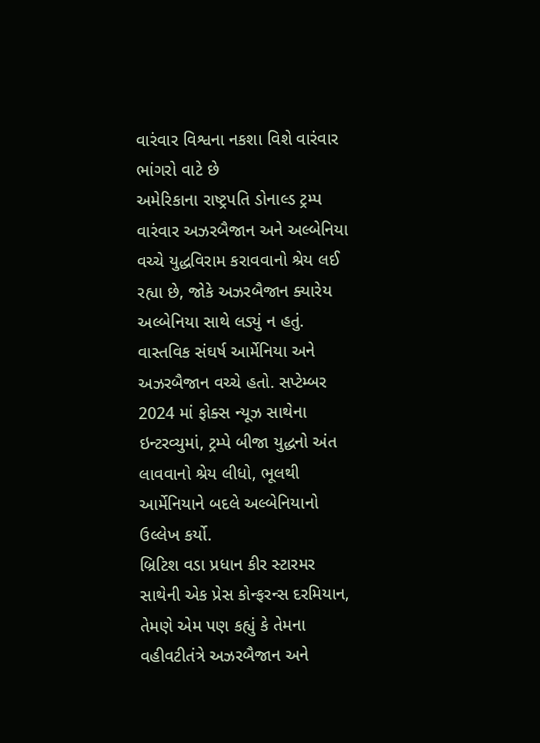વારંવાર વિશ્વના નકશા વિશે વારંવાર ભાંગરો વાટે છે
અમેરિકાના રાષ્ટ્રપતિ ડોનાલ્ડ ટ્રમ્પ વારંવાર અઝરબૈજાન અને અલ્બેનિયા વચ્ચે યુદ્ધવિરામ કરાવવાનો શ્રેય લઈ રહ્યા છે, જોકે અઝરબૈજાન ક્યારેય અલ્બેનિયા સાથે લડ્યું ન હતું. વાસ્તવિક સંઘર્ષ આર્મેનિયા અને અઝરબૈજાન વચ્ચે હતો. સપ્ટેમ્બર 2024 માં ફોક્સ ન્યૂઝ સાથેના ઇન્ટરવ્યુમાં, ટ્રમ્પે બીજા યુદ્ધનો અંત લાવવાનો શ્રેય લીધો, ભૂલથી આર્મેનિયાને બદલે અલ્બેનિયાનો ઉલ્લેખ કર્યો.
બ્રિટિશ વડા પ્રધાન કીર સ્ટારમર સાથેની એક પ્રેસ કોન્ફરન્સ દરમિયાન, તેમણે એમ પણ કહ્યું કે તેમના વહીવટીતંત્રે અઝરબૈજાન અને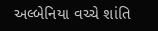અલ્બેનિયા વચ્ચે શાંતિ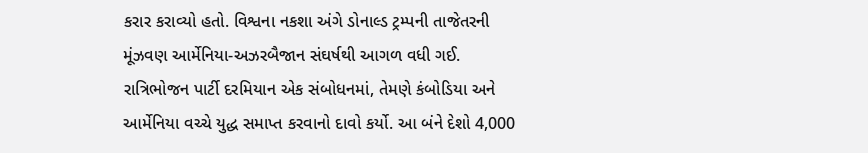કરાર કરાવ્યો હતો. વિશ્વના નકશા અંગે ડોનાલ્ડ ટ્રમ્પની તાજેતરની મૂંઝવણ આર્મેનિયા-અઝરબૈજાન સંઘર્ષથી આગળ વધી ગઈ. રાત્રિભોજન પાર્ટી દરમિયાન એક સંબોધનમાં, તેમણે કંબોડિયા અને આર્મેનિયા વચ્ચે યુદ્ધ સમાપ્ત કરવાનો દાવો કર્યો. આ બંને દેશો 4,000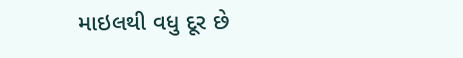માઇલથી વધુ દૂર છે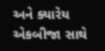અને ક્યારેય એકબીજા સાથે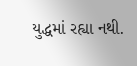યુદ્ધમાં રહ્યા નથી.